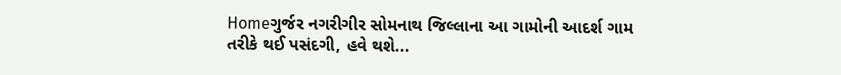Homeગુર્જર નગરીગીર સોમનાથ જિલ્લાના આ ગામોની આદર્શ ગામ તરીકે થઈ પસંદગી, હવે થશે...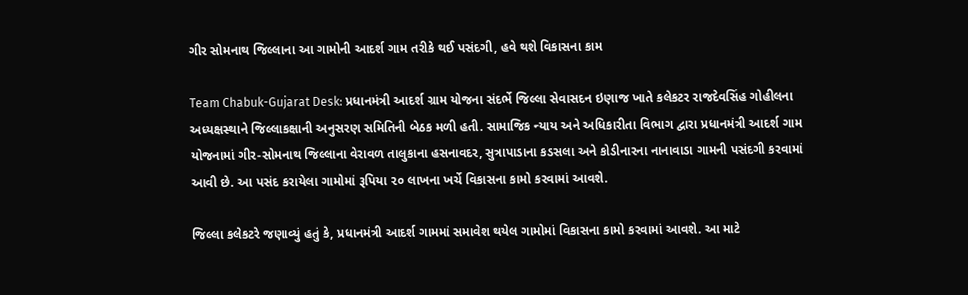ગીર સોમનાથ જિલ્લાના આ ગામોની આદર્શ ગામ તરીકે થઈ પસંદગી, હવે થશે વિકાસના કામ

Team Chabuk-Gujarat Desk: પ્રધાનમંત્રી આદર્શ ગ્રામ યોજના સંદર્ભે જિલ્લા સેવાસદન ઇણાજ ખાતે કલેકટર રાજદેવસિંહ ગોહીલના અધ્યક્ષસ્થાને જિલ્લાકક્ષાની અનુસરણ સમિતિની બેઠક મળી હતી. સામાજિક ન્યાય અને અધિકારીતા વિભાગ દ્વારા પ્રધાનમંત્રી આદર્શ ગામ યોજનામાં ગીર-સોમનાથ જિલ્લાના વેરાવળ તાલુકાના હસનાવદર, સુત્રાપાડાના કડસલા અને કોડીનારના નાનાવાડા ગામની પસંદગી કરવામાં આવી છે. આ પસંદ કરાયેલા ગામોમાં રૂપિયા ૨૦ લાખના ખર્ચે વિકાસના કામો કરવામાં આવશે.

જિલ્લા કલેકટરે જણાવ્યું હતું કે, પ્રધાનમંત્રી આદર્શ ગામમાં સમાવેશ થયેલ ગામોમાં વિકાસના કામો કરવામાં આવશે. આ માટે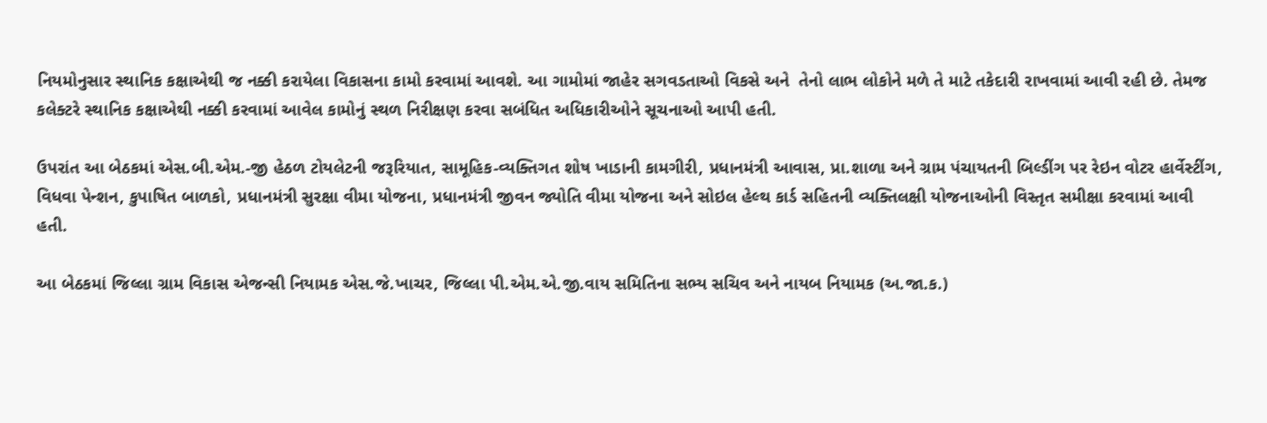નિયમોનુસાર સ્થાનિક કક્ષાએથી જ નક્કી કરાયેલા વિકાસના કામો કરવામાં આવશે. આ ગામોમાં જાહેર સગવડતાઓ વિકસે અને  તેનો લાભ લોકોને મળે તે માટે તકેદારી રાખવામાં આવી રહી છે. તેમજ કલેક્ટરે સ્થાનિક કક્ષાએથી નક્કી કરવામાં આવેલ કામોનું સ્થળ નિરીક્ષણ કરવા સબંધિત અધિકારીઓને સૂચનાઓ આપી હતી.

ઉપરાંત આ બેઠકમાં એસ.બી.એમ.-જી હેઠળ ટોયલેટની જરૂરિયાત, સામૂહિક-વ્યક્તિગત શોષ ખાડાની કામગીરી, પ્રધાનમંત્રી આવાસ, પ્રા.શાળા અને ગ્રામ પંચાયતની બિલ્ડીંગ પર રેઇન વોટર હાર્વેસ્ટીંગ, વિધવા પેન્શન, કુપાષિત બાળકો, પ્રધાનમંત્રી સુરક્ષા વીમા યોજના, પ્રધાનમંત્રી જીવન જ્યોતિ વીમા યોજના અને સોઇલ હેલ્થ કાર્ડ સહિતની વ્યક્તિલક્ષી યોજનાઓની વિસ્તૃત સમીક્ષા કરવામાં આવી હતી.

આ બેઠકમાં જિલ્લા ગ્રામ વિકાસ એજન્સી નિયામક એસ.જે.ખાચર, જિલ્લા પી.એમ.એ.જી.વાય સમિતિના સભ્ય સચિવ અને નાયબ નિયામક (અ.જા.ક.)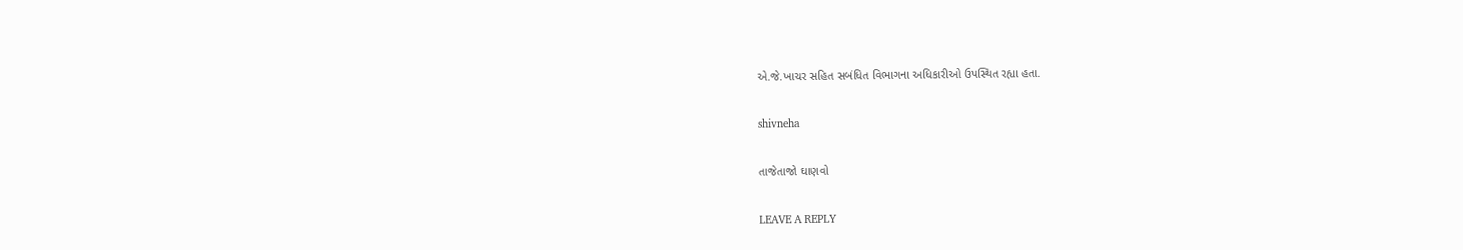એ.જે.ખાચર સહિત સબંધિત વિભાગના અધિકારીઓ ઉપસ્થિત રહ્યા હતા.

shivneha

તાજેતાજો ઘાણવો

LEAVE A REPLY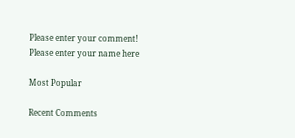Please enter your comment!
Please enter your name here

Most Popular

Recent Comments